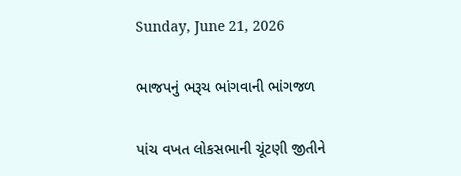Sunday, June 21, 2026

ભાજપનું ભરૂચ ભાંગવાની ભાંગજળ

પાંચ વખત લોકસભાની ચૂંટણી જીતીને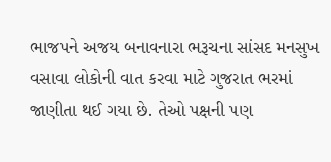ભાજપને અજય બનાવનારા ભરૂચના સાંસદ મનસુખ વસાવા લોકોની વાત કરવા માટે ગુજરાત ભરમાં જાણીતા થઈ ગયા છે. તેઓ પક્ષની પણ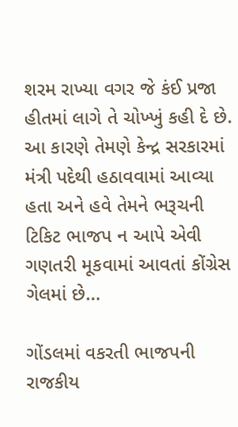શરમ રાખ્યા વગર જે કંઈ પ્રજા હીતમાં લાગે તે ચોખ્ખું કહી દે છે. આ કારણે તેમણે કેન્દ્ર સરકારમાં મંત્રી પદેથી હઠાવવામાં આવ્યા હતા અને હવે તેમને ભરૂચની ટિકિટ ભાજપ ન આપે એવી ગણતરી મૂકવામાં આવતાં કોંગ્રેસ ગેલમાં છે...

ગોંડલમાં વકરતી ભાજપની રાજકીય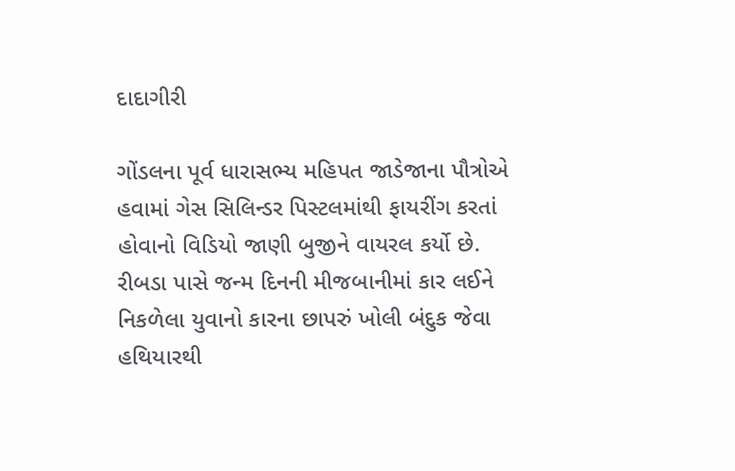દાદાગીરી

ગોંડલના પૂર્વ ધારાસભ્ય મહિપત જાડેજાના પૌત્રોએ હવામાં ગેસ સિલિન્ડર પિસ્ટલમાંથી ફાયરીંગ કરતાં હોવાનો વિડિયો જાણી બુજીને વાયરલ કર્યો છે. રીબડા પાસે જન્મ દિનની મીજબાનીમાં કાર લઈને નિકળેલા યુવાનો કારના છાપરું ખોલી બંદુક જેવા હથિયારથી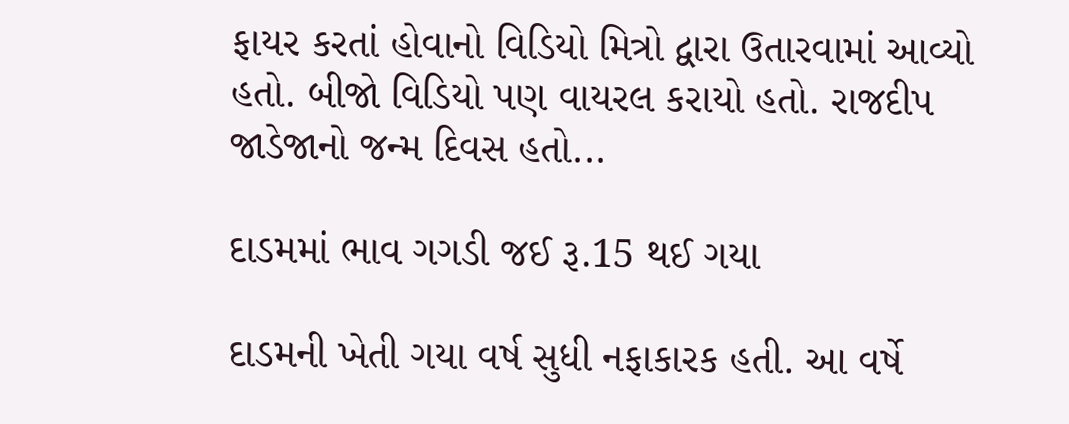ફાયર કરતાં હોવાનો વિડિયો મિત્રો દ્વારા ઉતારવામાં આવ્યો હતો. બીજો વિડિયો પણ વાયરલ કરાયો હતો. રાજદીપ જાડેજાનો જન્મ દિવસ હતો...

દાડમમાં ભાવ ગગડી જઈ રૂ.15 થઈ ગયા

દાડમની ખેતી ગયા વર્ષ સુધી નફાકારક હતી. આ વર્ષે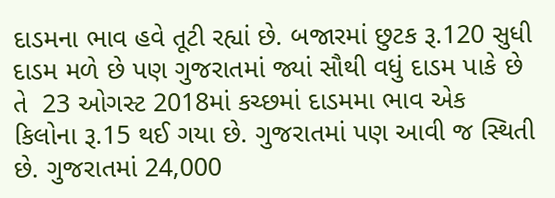દાડમના ભાવ હવે તૂટી રહ્યાં છે. બજારમાં છુટક રૂ.120 સુધી દાડમ મળે છે પણ ગુજરાતમાં જ્યાં સૌથી વધું દાડમ પાકે છે તે  23 ઓગસ્ટ 2018માં કચ્છમાં દાડમમા ભાવ એક કિલોના રૂ.15 થઈ ગયા છે. ગુજરાતમાં પણ આવી જ સ્થિતી છે. ગુજરાતમાં 24,000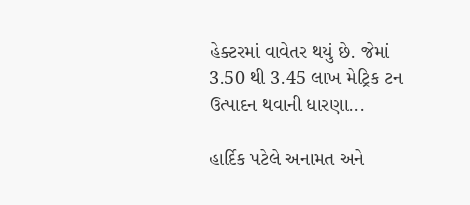હેક્ટરમાં વાવેતર થયું છે. જેમાં 3.50 થી 3.45 લાખ મેટ્રિક ટન ઉત્પાદન થવાની ધારણા...

હાર્દિક પટેલે અનામત અને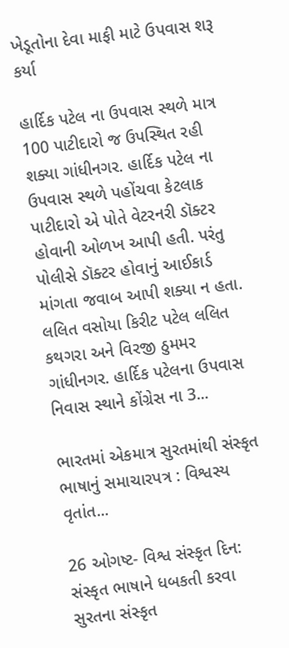ખેડૂતોના દેવા માફી માટે ઉપવાસ શરૂ કર્યા

હાર્દિક પટેલ ના ઉપવાસ સ્થળે માત્ર 100 પાટીદારો જ ઉપસ્થિત રહી શક્યા ગાંધીનગર. હાર્દિક પટેલ ના ઉપવાસ સ્થળે પહોંચવા કેટલાક પાટીદારો એ પોતે વેટરનરી ડૉક્ટર હોવાની ઓળખ આપી હતી. પરંતુ પોલીસે ડૉક્ટર હોવાનું આઈકાર્ડ માંગતા જવાબ આપી શક્યા ન હતા. લલિત વસોયા કિરીટ પટેલ લલિત કથગરા અને વિરજી ઠુમમર ગાંધીનગર. હાર્દિક પટેલના ઉપવાસ નિવાસ સ્થાને કોંગ્રેસ ના 3...

ભારતમાં એકમાત્ર સુરતમાંથી સંસ્કૃત ભાષાનું સમાચારપત્ર : વિશ્વસ્ય વૃતાંત...

26 ઓગષ્ટ- વિશ્વ સંસ્કૃત દિન: સંસ્કૃત ભાષાને ધબકતી કરવા સુરતના સંસ્કૃત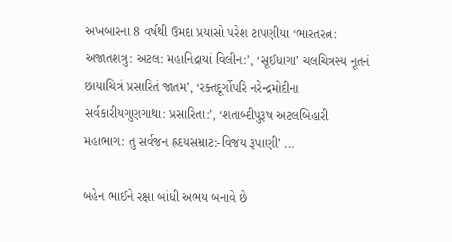અખબારના 8 વર્ષથી ઉમદા પ્રયાસો પરેશ ટાપણીયા ‘ભારતરત્ન: અજાતશત્રુ: અટલ: મહાનિદ્રાયાં વિલીન:’, ‘સૂઈધાગા’ ચલચિત્રસ્ય નૂતનં છાયાચિત્રં પ્રસારિતં જાતમ’, ‘રક્તદૂર્ગોપરિ નરેન્દ્રમોદીના સર્વકારીયગુણગાથા: પ્રસારિતા:’, ‘શતાબ્દીપુરૂષ અટલબિહારી મહાભાગ: તુ સર્વજન હ્રદયસમ્રાટ:-વિજય રૂપાણી’ ...

બહેન ભાઈને રક્ષા બાંધી અભય બનાવે છે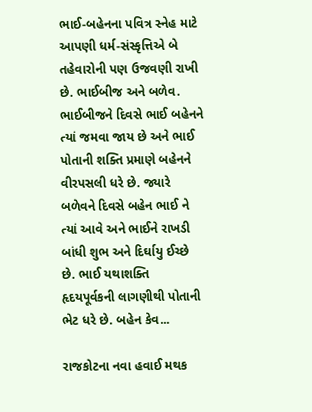ભાઈ-બહેનના પવિત્ર સ્નેહ માટે આપણી ધર્મ-સંસ્કૃત્તિએ બે તહેવારોની પણ ઉજવણી રાખી છે. ભાઈબીજ અને બળેવ. ભાઈબીજને દિવસે ભાઈ બહેનને ત્યાં જમવા જાય છે અને ભાઈ પોતાની શક્તિ પ્રમાણે બહેનને વીરપસલી ધરે છે. જ્યારે બળેવને દિવસે બહેન ભાઈ ને ત્યાં આવે અને ભાઈને રાખડી બાંધી શુભ અને દિર્ઘાયુ ઈચ્છે છે. ભાઈ યથાશક્તિ હૃદયપૂર્વકની લાગણીથી પોતાની ભેટ ધરે છે. બહેન કેવ...

રાજકોટના નવા હવાઈ મથક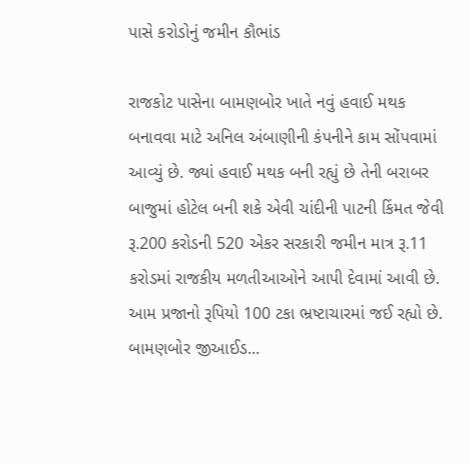પાસે કરોડોનું જમીન કૌભાંડ

રાજકોટ પાસેના બામણબોર ખાતે નવું હવાઈ મથક બનાવવા માટે અનિલ અંબાણીની કંપનીને કામ સોંપવામાં આવ્યું છે. જ્યાં હવાઈ મથક બની રહ્યું છે તેની બરાબર બાજુમાં હોટેલ બની શકે એવી ચાંદીની પાટની કિંમત જેવી રૂ.200 કરોડની 520 એકર સરકારી જમીન માત્ર રૂ.11 કરોડમાં રાજકીય મળતીઆઓને આપી દેવામાં આવી છે. આમ પ્રજાનો રૂપિયો 100 ટકા ભ્રષ્ટાચારમાં જઈ રહ્યો છે. બામણબોર જીઆઈડ...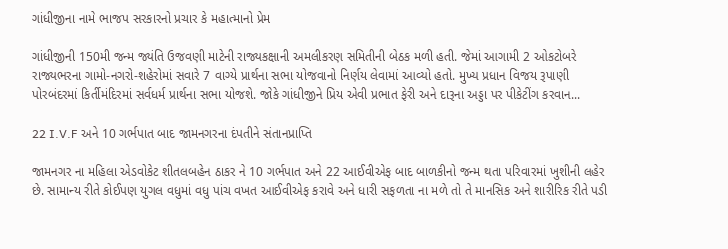ગાંધીજીના નામે ભાજપ સરકારનો પ્રચાર કે મહાત્માનો પ્રેમ

ગાંધીજીની 150મી જન્મ જ્યંતિ ઉજવણી માટેની રાજ્યકક્ષાની અમલીકરણ સમિતીની બેઠક મળી હતી. જેમાં આગામી 2 ઓકટોબરે રાજ્યભરના ગામો-નગરો-શહેરોમાં સવારે 7 વાગ્યે પ્રાર્થના સભા યોજવાનો નિર્ણય લેવામાં આવ્યો હતો. મુખ્ય પ્રધાન વિજય રૂપાણી પોરબંદરમાં કિર્તીમંદિરમાં સર્વધર્મ પ્રાર્થના સભા યોજશે. જોકે ગાંધીજીને પ્રિય એવી પ્રભાત ફેરી અને દારૂના અડ્ડા પર પીકેટીંગ કરવાન...

22 I.V.F અને 10 ગર્ભપાત બાદ જામનગરના દંપતીને સંતાનપ્રાપ્તિ

જામનગર ના મહિલા એડવોકેટ શીતલબહેન ઠાકર ને 10 ગર્ભપાત અને 22 આઈવીએફ બાદ બાળકીનો જન્મ થતા પરિવારમાં ખુશીની લહેર છે. સામાન્ય રીતે કોઈપણ યુગલ વધુમાં વધુ પાંચ વખત આઈવીએફ કરાવે અને ધારી સફળતા ના મળે તો તે માનસિક અને શારીરિક રીતે પડી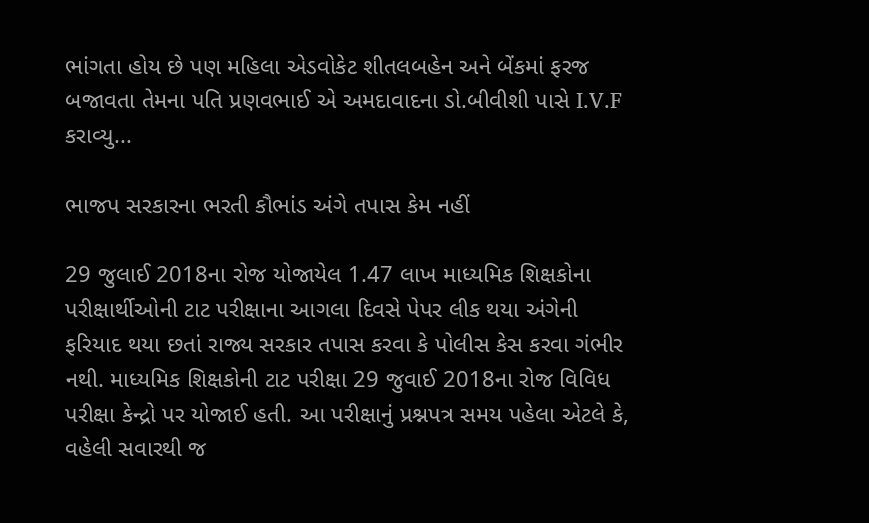ભાંગતા હોય છે પણ મહિલા એડવોકેટ શીતલબહેન અને બેંકમાં ફરજ બજાવતા તેમના પતિ પ્રણવભાઈ એ અમદાવાદના ડો.બીવીશી પાસે I.V.F કરાવ્યુ...

ભાજપ સરકારના ભરતી કૌભાંડ અંગે તપાસ કેમ નહીં

29 જુલાઈ 2018ના રોજ યોજાયેલ 1.47 લાખ માધ્યમિક શિક્ષકોના પરીક્ષાર્થીઓની ટાટ પરીક્ષાના આગલા દિવસે પેપર લીક થયા અંગેની ફરિયાદ થયા છતાં રાજ્ય સરકાર તપાસ કરવા કે પોલીસ કેસ કરવા ગંભીર નથી. માધ્યમિક શિક્ષકોની ટાટ પરીક્ષા 29 જુવાઈ 2018ના રોજ વિવિધ પરીક્ષા કેન્દ્રો પર યોજાઈ હતી. આ પરીક્ષાનું પ્રશ્નપત્ર સમય પહેલા એટલે કે, વહેલી સવારથી જ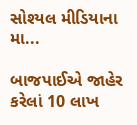સોશ્યલ મીડિયાના મા...

બાજપાઈએ જાહેર કરેલાં 10 લાખ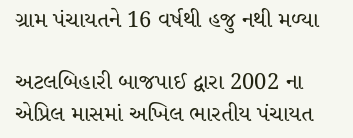ગ્રામ પંચાયતને 16 વર્ષથી હજુ નથી મળ્યા

અટલબિહારી બાજપાઈ દ્વારા 2002 ના એપ્રિલ માસમાં અખિલ ભારતીય પંચાયત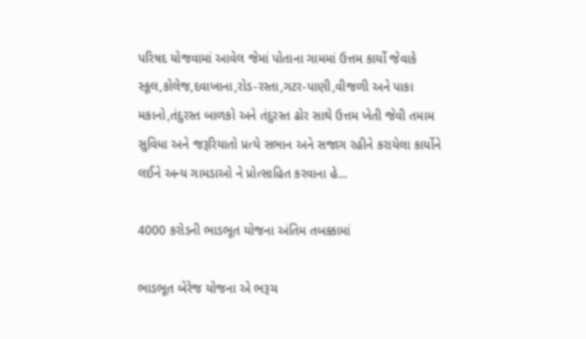પરિષદ યોજવામાં આવેલ જેમાં પોતાના ગામમાં ઉત્તમ કાર્યો જેવાકે સ્કૂલ,કોલેજ,દવાખાના,રોડ-રસ્તા,ગટર-પાણી,વીજળી અને પાકા મકાનો,તંદુરસ્ત બાળકો અને તંદુરસ્ત ઢોર સાથે ઉત્તમ ખેતી જેવી તમામ સુવિધા અને જરૂરિયાતો પ્રત્યે સભાન અને સજાગ રહીને કરાયેલા કાર્યોને લઈને અન્ય ગામડાઓ ને પ્રોત્સાહિત કરવાના હે...

4000 કરોડની ભાડભૂત યોજના અંતિમ તબક્કામાં

ભાડભૂત બેરેજ યોજના એ ભરૂચ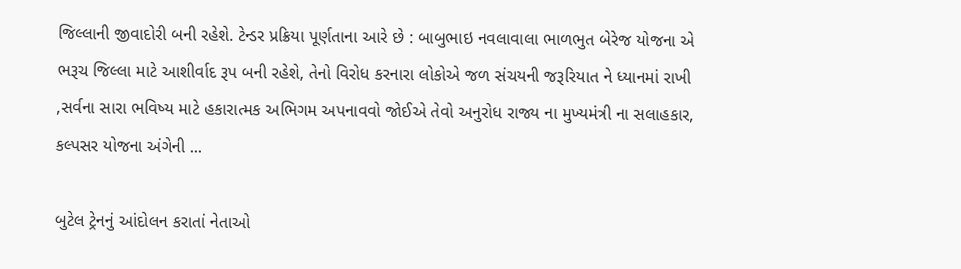જિલ્લાની જીવાદોરી બની રહેશે. ટેન્ડર પ્રક્રિયા પૂર્ણતાના આરે છે : બાબુભાઇ નવલાવાલા ભાળભુત બેરેજ યોજના એ ભરૂચ જિલ્લા માટે આશીર્વાદ રૂપ બની રહેશે, તેનો વિરોધ કરનારા લોકોએ જળ સંચયની જરૂરિયાત ને ધ્યાનમાં રાખી ,સર્વના સારા ભવિષ્ય માટે હકારાત્મક અભિગમ અપનાવવો જોઈએ તેવો અનુરોધ રાજ્ય ના મુખ્યમંત્રી ના સલાહકાર, કલ્પસર યોજના અંગેની ...

બુટેલ ટ્રેનનું આંદોલન કરાતાં નેતાઓ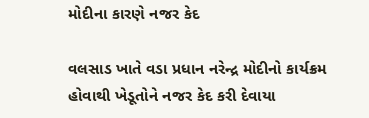મોદીના કારણે નજર કેદ

વલસાડ ખાતે વડા પ્રધાન નરેન્દ્ર મોદીનો કાર્યક્રમ હોવાથી ખેડૂતોને નજર કેદ કરી દેવાયા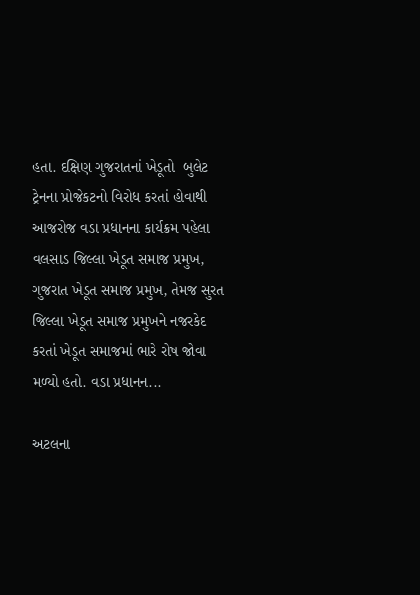હતા. દક્ષિણ ગુજરાતનાં ખેડૂતો  બુલેટ ટ્રેનના પ્રોજેકટનો વિરોધ કરતાં હોવાથી આજરોજ વડા પ્રધાનના કાર્યક્રમ પહેલા વલસાડ જિલ્લા ખેડૂત સમાજ પ્રમુખ, ગુજરાત ખેડૂત સમાજ પ્રમુખ, તેમજ સુરત જિલ્લા ખેડૂત સમાજ પ્રમુખને નજરકેદ કરતાં ખેડૂત સમાજમાં ભારે રોષ જોવા મળ્યો હતો. વડા પ્રધાનન...

અટલના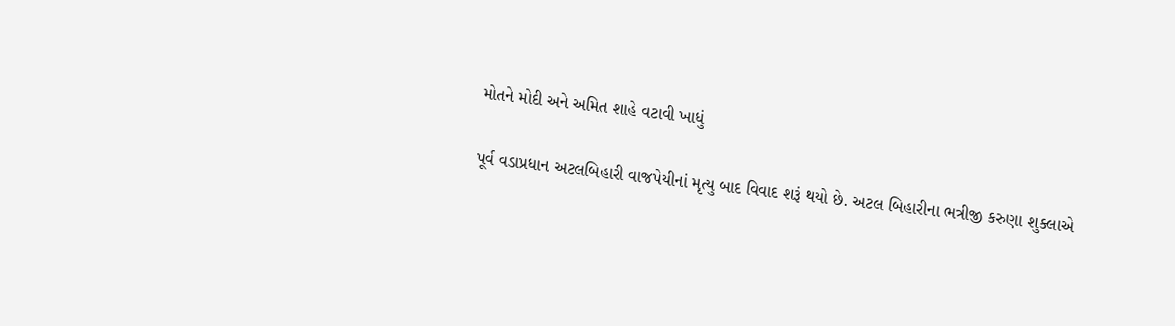મોતને મોદી અને અમિત શાહે વટાવી ખાધું

પૂર્વ વડાપ્રધાન અટલબિહારી વાજપેયીનાં મૃત્યુ બાદ વિવાદ શરૂં થયો છે. અટલ બિહારીના ભત્રીજી કરુણા શુક્લાએ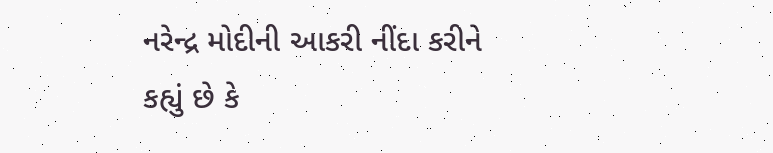નરેન્દ્ર મોદીની આકરી નીંદા કરીને કહ્યું છે કે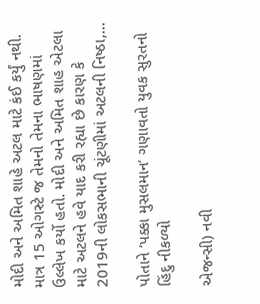મોદી અને અમિત શાહે અટલ માટે કંઈ કર્યું નથી. માત્ર 15 ઓગસ્ટે જ તેમનો તેમના ભાષણમાં ઉલ્લેખ કર્યો હતો. મોદી અને અમિત શાહ એટલા માટે અટલને હવે યાદ કરી રહ્યા છે કારણ કે 2019ની લોકસભાની ચૂંટણીમાં અટલની નિષ્ઠા,...

પોતાને ‘પક્કા મુસલમાન’ ગણાવતો યુવક સુરતનો હિંદુ નીકળ્યો

એજન્સી) નવી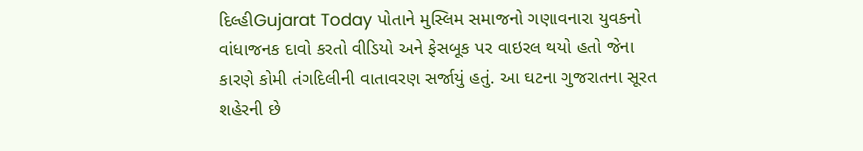દિલ્હીGujarat Today પોતાને મુસ્લિમ સમાજનો ગણાવનારા યુવકનો વાંધાજનક દાવો કરતો વીડિયો અને ફેસબૂક પર વાઇરલ થયો હતો જેના કારણે કોમી તંગદિલીની વાતાવરણ સર્જાયું હતું. આ ઘટના ગુજરાતના સૂરત શહેરની છે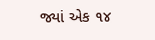જ્યાં એક ૧૪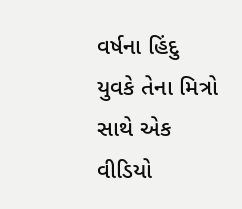વર્ષના હિંદુ યુવકે તેના મિત્રો સાથે એક વીડિયો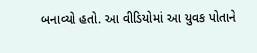બનાવ્યો હતો. આ વીડિયોમાં આ યુવક પોતાને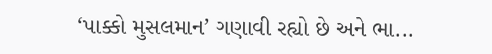‘પાક્કો મુસલમાન’ ગણાવી રહ્યો છે અને ભા...